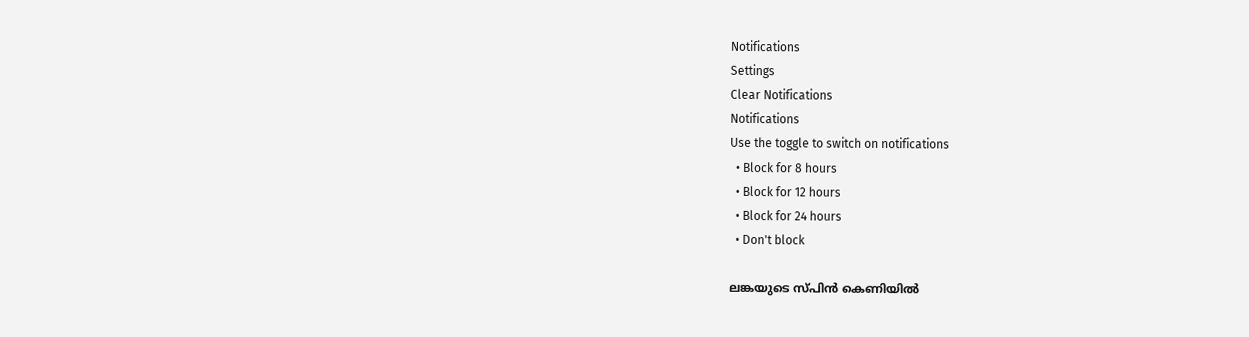Notifications
Settings
Clear Notifications
Notifications
Use the toggle to switch on notifications
  • Block for 8 hours
  • Block for 12 hours
  • Block for 24 hours
  • Don't block

ലങ്കയുടെ സ്പിന്‍ കെണിയില്‍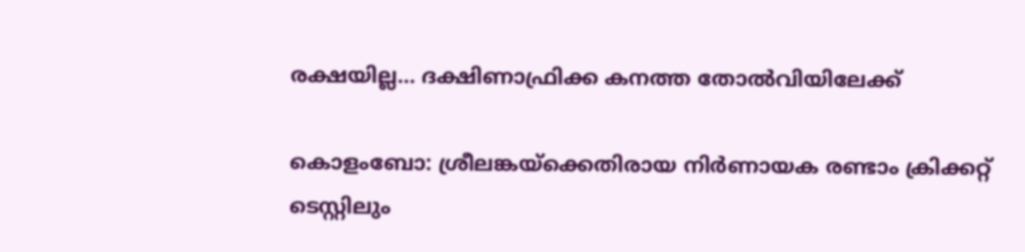രക്ഷയില്ല... ദക്ഷിണാഫ്രിക്ക കനത്ത തോല്‍വിയിലേക്ക്

കൊളംബോ: ശ്രീലങ്കയ്‌ക്കെതിരായ നിര്‍ണായക രണ്ടാം ക്രിക്കറ്റ് ടെസ്റ്റിലും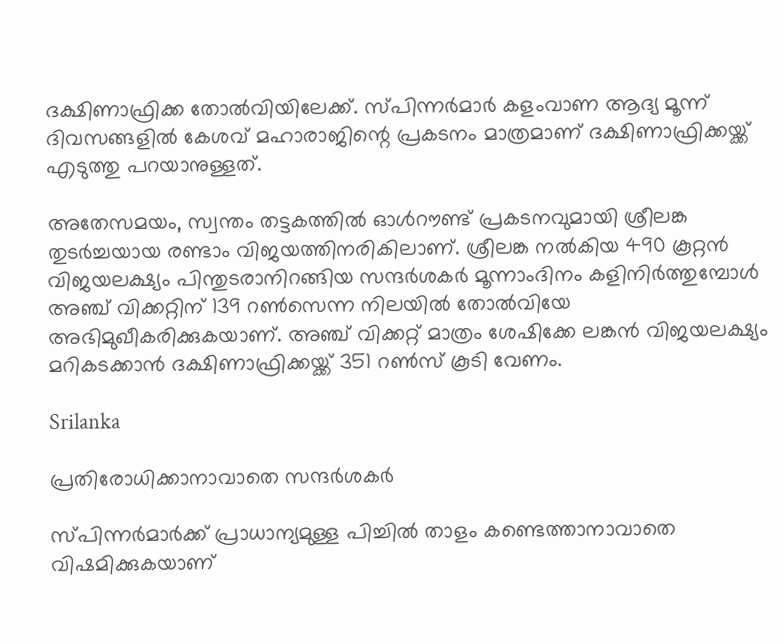ദക്ഷിണാഫ്രിക്ക തോല്‍വിയിലേക്ക്. സ്പിന്നര്‍മാര്‍ കളംവാണ ആദ്യ മൂന്ന് ദിവസങ്ങളില്‍ കേശവ് മഹാരാജിന്റെ പ്രകടനം മാത്രമാണ് ദക്ഷിണാഫ്രിക്കയ്ക്ക് എടുത്തു പറയാനുള്ളത്.

അതേസമയം, സ്വന്തം തട്ടകത്തില്‍ ഓള്‍റൗണ്ട് പ്രകടനവുമായി ശ്രീലങ്ക തുടര്‍ച്ചയായ രണ്ടാം വിജയത്തിനരികിലാണ്. ശ്രീലങ്ക നല്‍കിയ 490 കൂറ്റന്‍ വിജയലക്ഷ്യം പിന്തുടരാനിറങ്ങിയ സന്ദര്‍ശകര്‍ മൂന്നാംദിനം കളിനിര്‍ത്തുമ്പോള്‍ അഞ്ച് വിക്കറ്റിന് 139 റണ്‍സെന്ന നിലയില്‍ തോല്‍വിയേ അഭിമുഖീകരിക്കുകയാണ്. അഞ്ച് വിക്കറ്റ് മാത്രം ശേഷിക്കേ ലങ്കന്‍ വിജയലക്ഷ്യം മറികടക്കാന്‍ ദക്ഷിണാഫ്രിക്കയ്ക്ക് 351 റണ്‍സ് കൂടി വേണം.

Srilanka

പ്രതിരോധിക്കാനാവാതെ സന്ദര്‍ശകര്‍

സ്പിന്നര്‍മാര്‍ക്ക് പ്രാധാന്യമുള്ള പിച്ചില്‍ താളം കണ്ടെത്താനാവാതെ വിഷമിക്കുകയാണ്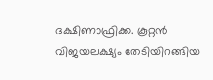ദക്ഷിണാഫ്രിക്ക. കൂറ്റന്‍ വിജയലക്ഷ്യം തേടിയിറങ്ങിയ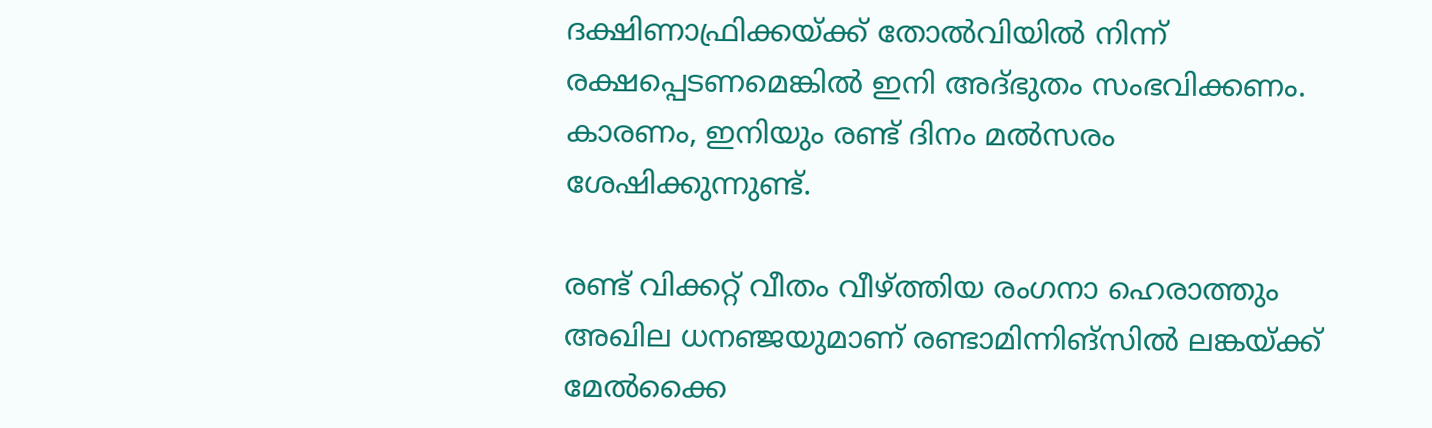ദക്ഷിണാഫ്രിക്കയ്ക്ക് തോല്‍വിയില്‍ നിന്ന് രക്ഷപ്പെടണമെങ്കില്‍ ഇനി അദ്ഭുതം സംഭവിക്കണം. കാരണം, ഇനിയും രണ്ട് ദിനം മല്‍സരം ശേഷിക്കുന്നുണ്ട്.

രണ്ട് വിക്കറ്റ് വീതം വീഴ്ത്തിയ രംഗനാ ഹെരാത്തും അഖില ധനഞ്ജയുമാണ് രണ്ടാമിന്നിങ്‌സില്‍ ലങ്കയ്ക്ക് മേല്‍ക്കൈ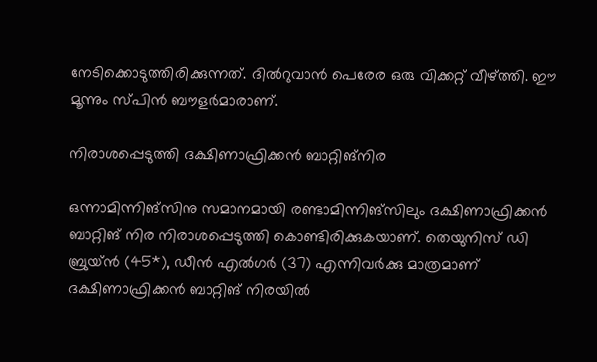നേടിക്കൊടുത്തിരിക്കുന്നത്. ദില്‍റുവാന്‍ പെരേര ഒരു വിക്കറ്റ് വീഴ്ത്തി. ഈ മൂന്നും സ്പിന്‍ ബൗളര്‍മാരാണ്.

നിരാശപ്പെടുത്തി ദക്ഷിണാഫ്രിക്കന്‍ ബാറ്റിങ്‌നിര

ഒന്നാമിന്നിങ്‌സിനു സമാനമായി രണ്ടാമിന്നിങ്‌സിലും ദക്ഷിണാഫ്രിക്കന്‍ ബാറ്റിങ് നിര നിരാശപ്പെടുത്തി കൊണ്ടിരിക്കുകയാണ്. തെയുനിസ് ഡി ബ്രുയ്ന്‍ (45*), ഡീന്‍ എല്‍ഗര്‍ (37) എന്നിവര്‍ക്കു മാത്രമാണ് ദക്ഷിണാഫ്രിക്കന്‍ ബാറ്റിങ് നിരയില്‍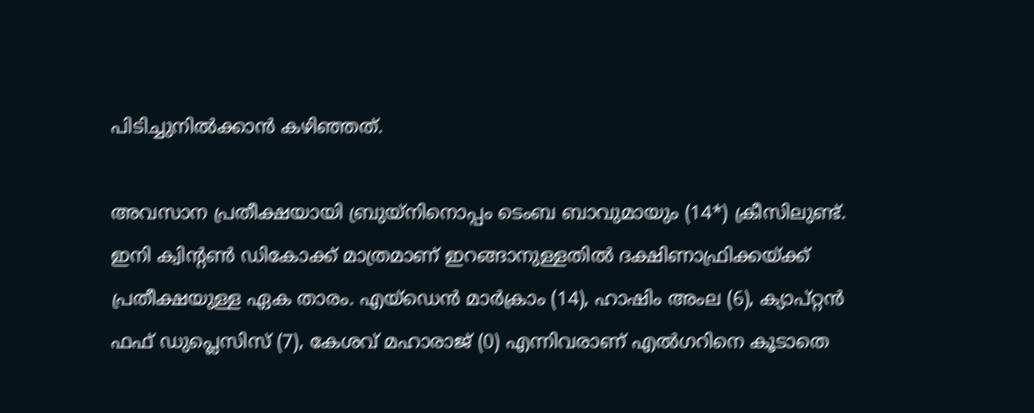പിടിച്ചുനില്‍ക്കാന്‍ കഴിഞ്ഞത്.

അവസാന പ്രതീക്ഷയായി ബ്രുയ്‌നിനൊപ്പം ടെംബ ബാവുമായും (14*) ക്രീസിലുണ്ട്. ഇനി ക്വിന്റണ്‍ ഡികോക്ക് മാത്രമാണ് ഇറങ്ങാനുള്ളതില്‍ ദക്ഷിണാഫ്രിക്കയ്ക്ക് പ്രതീക്ഷയുള്ള ഏക താരം. എയ്‌ഡെന്‍ മാര്‍ക്രാം (14), ഹാഷിം അംല (6), ക്യാപ്റ്റന്‍ ഫഫ് ഡുപ്ലെസിസ് (7), കേശവ് മഹാരാജ് (0) എന്നിവരാണ് എല്‍ഗറിനെ കൂടാതെ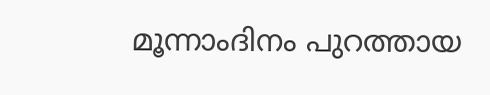മൂന്നാംദിനം പുറത്തായ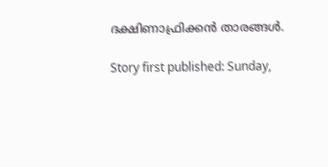ദക്ഷിണാഫ്രിക്കന്‍ താരങ്ങള്‍.

Story first published: Sunday,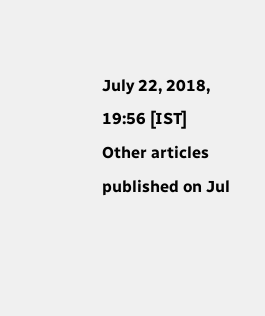July 22, 2018, 19:56 [IST]
Other articles published on Jul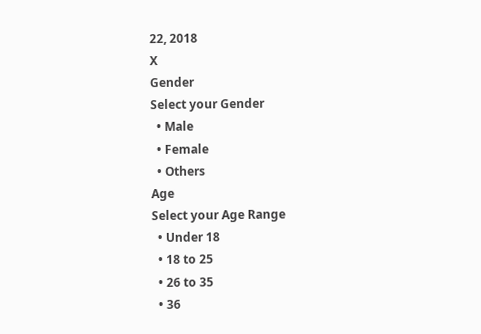22, 2018
X
Gender
Select your Gender
  • Male
  • Female
  • Others
Age
Select your Age Range
  • Under 18
  • 18 to 25
  • 26 to 35
  • 36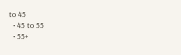to 45
  • 45 to 55
  • 55+